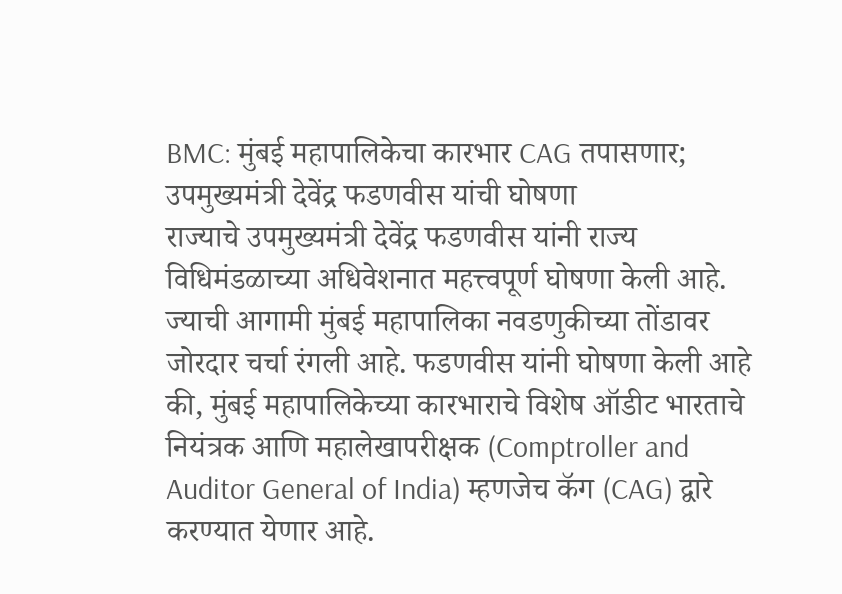BMC: मुंबई महापालिकेचा कारभार CAG तपासणार; उपमुख्यमंत्री देवेंद्र फडणवीस यांची घोषणा
राज्याचे उपमुख्यमंत्री देवेंद्र फडणवीस यांनी राज्य विधिमंडळाच्या अधिवेशनात महत्त्वपूर्ण घोषणा केली आहे. ज्याची आगामी मुंबई महापालिका नवडणुकीच्या तोंडावर जोरदार चर्चा रंगली आहे. फडणवीस यांनी घोषणा केली आहे की, मुंबई महापालिकेच्या कारभाराचे विशेष ऑडीट भारताचे नियंत्रक आणि महालेखापरीक्षक (Comptroller and Auditor General of India) म्हणजेच कॅग (CAG) द्वारे करण्यात येणार आहे.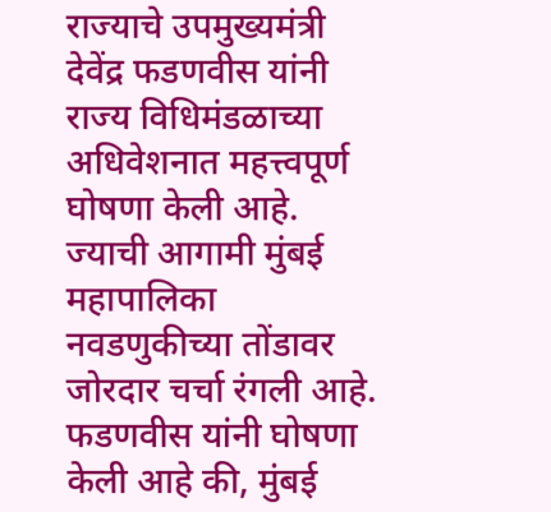राज्याचे उपमुख्यमंत्री देवेंद्र फडणवीस यांनी राज्य विधिमंडळाच्या अधिवेशनात महत्त्वपूर्ण घोषणा केली आहे. ज्याची आगामी मुंबई महापालिका नवडणुकीच्या तोंडावर जोरदार चर्चा रंगली आहे. फडणवीस यांनी घोषणा केली आहे की, मुंबई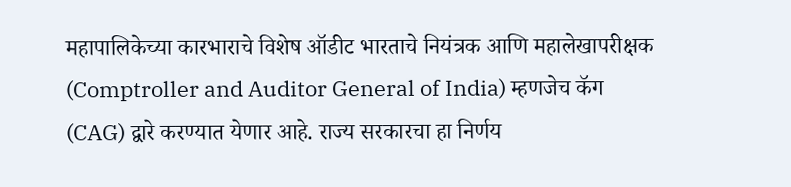महापालिकेच्या कारभाराचे विशेष ऑडीट भारताचे नियंत्रक आणि महालेखापरीक्षक (Comptroller and Auditor General of India) म्हणजेच कॅग (CAG) द्वारे करण्यात येणार आहे. राज्य सरकारचा हा निर्णय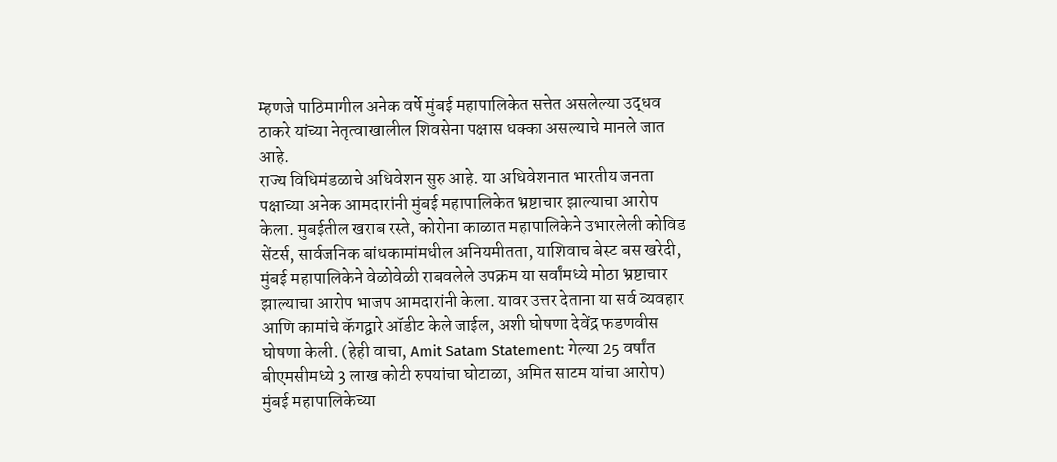म्हणजे पाठिमागील अनेक वर्षे मुंबई महापालिकेत सत्तेत असलेल्या उद्धव ठाकरे यांच्या नेतृत्वाखालील शिवसेना पक्षास धक्का असल्याचे मानले जात आहे.
राज्य विधिमंडळाचे अधिवेशन सुरु आहे. या अधिवेशनात भारतीय जनता पक्षाच्या अनेक आमदारांनी मुंबई महापालिकेत भ्रष्टाचार झाल्याचा आरोप केला. मुबईतील खराब रस्ते, कोरोना काळात महापालिकेने उभारलेली कोविड सेंटर्स, सार्वजनिक बांधकामांमधील अनियमीतता, याशिवाच बेस्ट बस खरेदी, मुंबई महापालिकेने वेळोवेळी राबवलेले उपक्रम या सर्वांमध्ये मोठा भ्रष्टाचार झाल्याचा आरोप भाजप आमदारांनी केला. यावर उत्तर देताना या सर्व व्यवहार आणि कामांचे कॅगद्वारे ऑडीट केले जाईल, अशी घोषणा देवेंद्र फडणवीस घोषणा केली. (हेही वाचा, Amit Satam Statement: गेल्या 25 वर्षांत बीएमसीमध्ये 3 लाख कोटी रुपयांचा घोटाळा, अमित साटम यांचा आरोप)
मुंबई महापालिकेच्या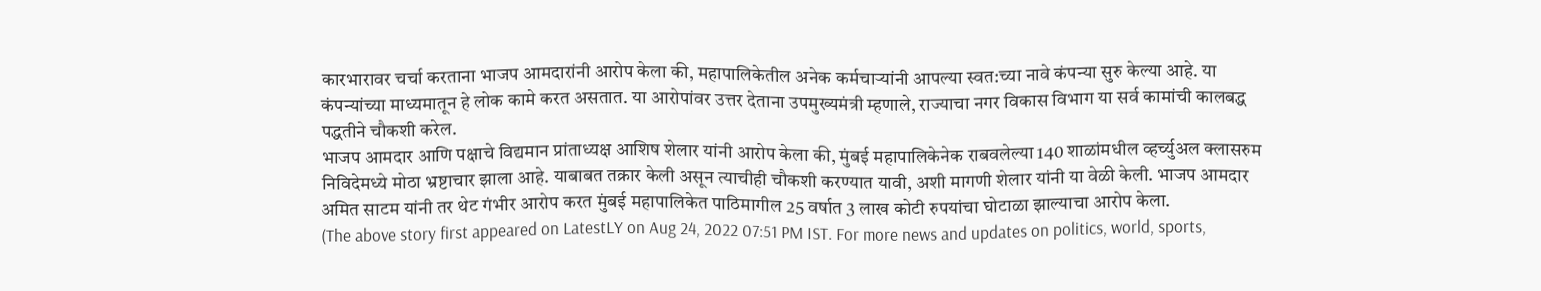कारभारावर चर्चा करताना भाजप आमदारांनी आरोप केला की, महापालिकेतील अनेक कर्मचाऱ्यांनी आपल्या स्वत:च्या नावे कंपन्या सुरु केल्या आहे. या कंपन्यांच्या माध्यमातून हे लोक कामे करत असतात. या आरोपांवर उत्तर देताना उपमुख्यमंत्री म्हणाले, राज्याचा नगर विकास विभाग या सर्व कामांची कालबद्ध पद्धतीने चौकशी करेल.
भाजप आमदार आणि पक्षाचे विद्यमान प्रांताध्यक्ष आशिष शेलार यांनी आरोप केला की, मुंबई महापालिकेनेक राबवलेल्या 140 शाळांमधील व्हर्च्युअल क्लासरुम निविदेमध्ये मोठा भ्रष्टाचार झाला आहे. याबाबत तक्रार केली असून त्याचीही चौकशी करण्यात यावी, अशी मागणी शेलार यांनी या वेळी केली. भाजप आमदार अमित साटम यांनी तर थेट गंभीर आरोप करत मुंबई महापालिकेत पाठिमागील 25 वर्षात 3 लाख कोटी रुपयांचा घोटाळा झाल्याचा आरोप केला.
(The above story first appeared on LatestLY on Aug 24, 2022 07:51 PM IST. For more news and updates on politics, world, sports,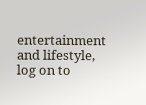entertainment and lifestyle, log on to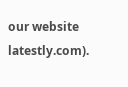our website latestly.com).